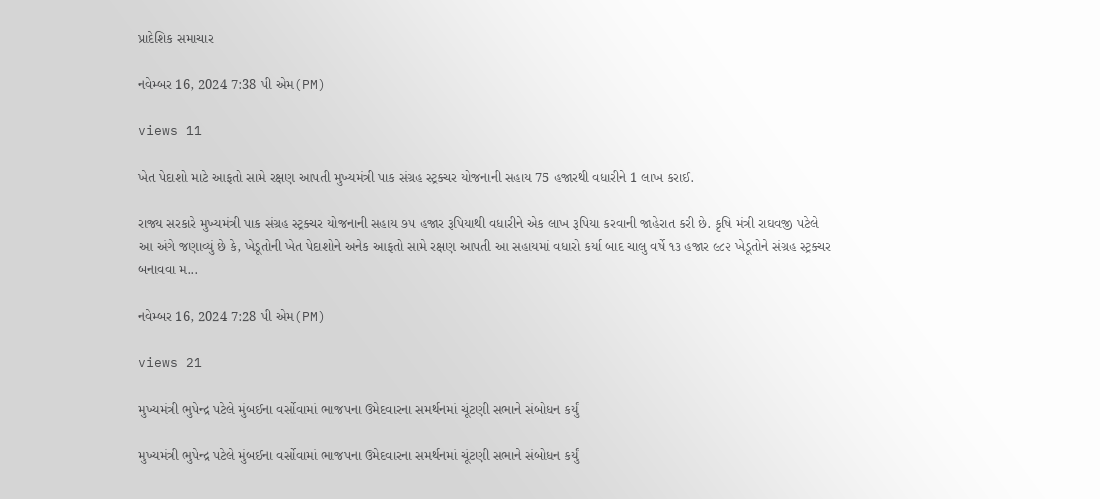પ્રાદેશિક સમાચાર

નવેમ્બર 16, 2024 7:38 પી એમ(PM)

views 11

ખેત પેદાશો માટે આફતો સામે રક્ષણ આપતી મુખ્યમંત્રી પાક સંગ્રહ સ્ટ્રક્ચર યોજનાની સહાય 75 હજારથી વધારીને 1 લાખ કરાઈ.

રાજ્ય સરકારે મુખ્યમંત્રી પાક સંગ્રહ સ્ટ્રક્ચર યોજનાની સહાય ૭૫ હજાર રૂપિયાથી વધારીને એક લાખ રૂપિયા કરવાની જાહેરાત કરી છે. કૃષિ મંત્રી રાઘવજી પટેલે આ અંગે જણાવ્યું છે કે, ખેડૂતોની ખેત પેદાશોને અનેક આફતો સામે રક્ષણ આપતી આ સહાયમાં વધારો કર્યા બાદ ચાલુ વર્ષે ૧૩ હજાર ૯૮૨ ખેડૂતોને સંગ્રહ સ્ટ્રક્ચર બનાવવા મ...

નવેમ્બર 16, 2024 7:28 પી એમ(PM)

views 21

મુખ્યમંત્રી ભુપેન્દ્ર પટેલે મુંબઈના વર્સોવામાં ભાજપના ઉમેદવારના સમર્થનમાં ચૂંટણી સભાને સંબોધન કર્યું

મુખ્યમંત્રી ભુપેન્દ્ર પટેલે મુંબઈના વર્સોવામાં ભાજપના ઉમેદવારના સમર્થનમાં ચૂંટણી સભાને સંબોધન કર્યું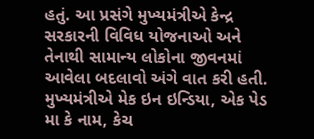હતું. આ પ્રસંગે મુખ્યમંત્રીએ કેન્દ્ર સરકારની વિવિધ યોજનાઓ અને તેનાથી સામાન્ય લોકોના જીવનમાં આવેલા બદલાવો અંગે વાત કરી હતી. મુખ્યમંત્રીએ મેક ઇન ઇન્ડિયા, એક પેડ મા કે નામ, કેચ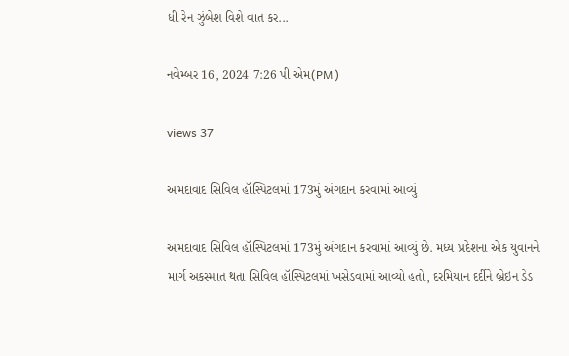ધી રેન ઝુંબેશ વિશે વાત કર...

નવેમ્બર 16, 2024 7:26 પી એમ(PM)

views 37

અમદાવાદ સિવિલ હૉસ્પિટલમાં 173મું અંગદાન કરવામાં આવ્યું

અમદાવાદ સિવિલ હૉસ્પિટલમાં 173મું અંગદાન કરવામાં આવ્યું છે. મધ્ય પ્રદેશના એક યુવાનને માર્ગ અકસ્માત થતા સિવિલ હૉસ્પિટલમાં ખસેડવામાં આવ્યો હતો, દરમિયાન દર્દીને બ્રેઇન ડેડ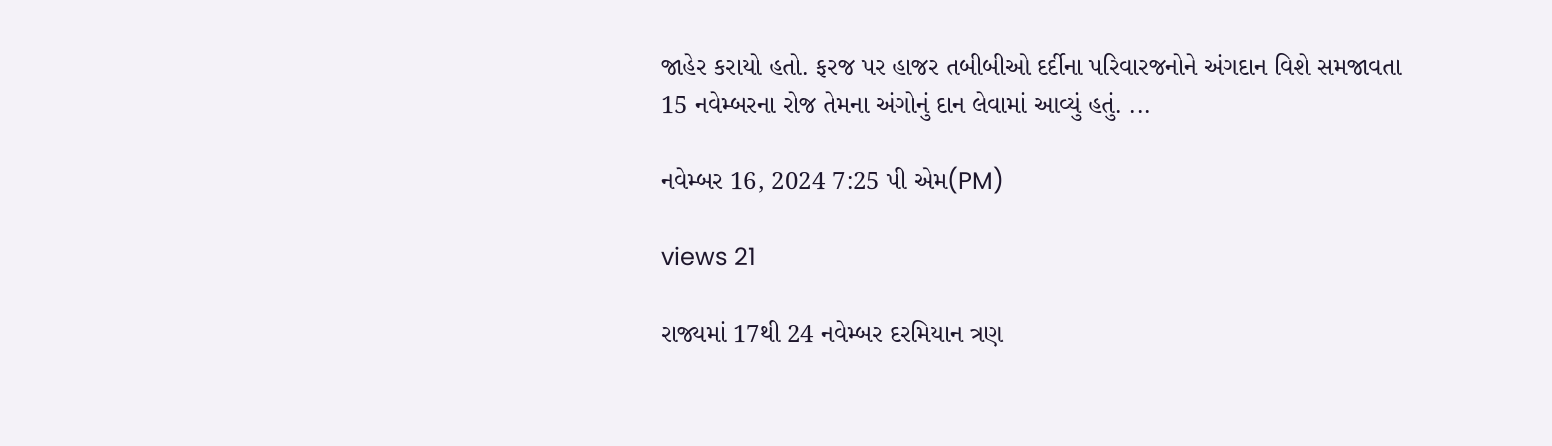જાહેર કરાયો હતો. ફરજ પર હાજર તબીબીઓ દર્દીના પરિવારજનોને અંગદાન વિશે સમજાવતા 15 નવેમ્બરના રોજ તેમના અંગોનું દાન લેવામાં આવ્યું હતું. ...

નવેમ્બર 16, 2024 7:25 પી એમ(PM)

views 21

રાજ્યમાં 17થી 24 નવેમ્બર દરમિયાન ત્રણ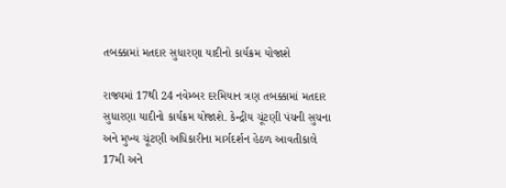તબક્કામાં મતદાર સુધારણા યાદીનો કાર્યક્રમ યોજાશે

રાજ્યમાં 17થી 24 નવેમ્બર દરમિયાન ત્રણ તબક્કામાં મતદાર સુધારણા યાદીનો કાર્યક્રમ યોજાશે. કેન્દ્રીય ચૂંટણી પંચની સુચના અને મુખ્ય ચૂંટણી અધિકારીના માર્ગદર્શન હેઠળ આવતીકાલે 17મી અને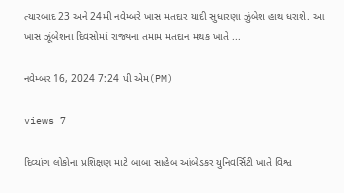ત્યારબાદ 23 અને 24મી નવેમ્બરે ખાસ મતદાર યાદી સુધારણા ઝુંબેશ હાથ ધરાશે. આ ખાસ ઝૂંબેશના દિવસોમાં રાજ્યના તમામ મતદાન મથક ખાતે ...

નવેમ્બર 16, 2024 7:24 પી એમ(PM)

views 7

દિવ્યાંગ લોકોના પ્રશિક્ષણ માટે બાબા સાહેબ આંબેડકર યુનિવર્સિટી ખાતે વિશ્વ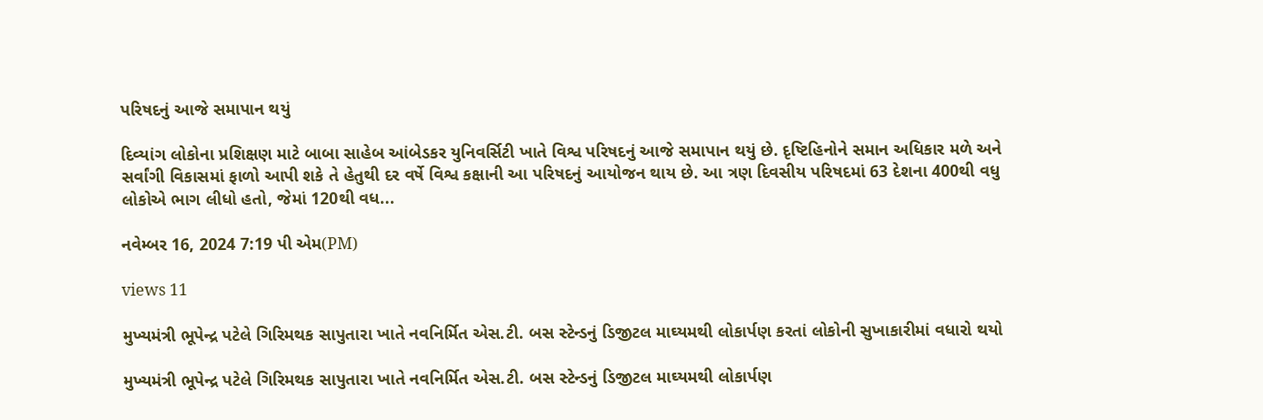પરિષદનું આજે સમાપાન થયું

દિવ્યાંગ લોકોના પ્રશિક્ષણ માટે બાબા સાહેબ આંબેડકર યુનિવર્સિટી ખાતે વિશ્વ પરિષદનું આજે સમાપાન થયું છે. દૃષ્ટિહિનોને સમાન અધિકાર મળે અને સર્વાંગી વિકાસમાં ફાળો આપી શકે તે હેતુથી દર વર્ષે વિશ્વ કક્ષાની આ પરિષદનું આયોજન થાય છે. આ ત્રણ દિવસીય પરિષદમાં 63 દેશના 400થી વધુ લોકોએ ભાગ લીધો હતો, જેમાં 120થી વધ...

નવેમ્બર 16, 2024 7:19 પી એમ(PM)

views 11

મુખ્યમંત્રી ભૂપેન્દ્ર પટેલે ગિરિમથક સાપુતારા ખાતે નવનિર્મિત એસ.ટી. બસ સ્ટેન્ડનું ડિજીટલ માઘ્યમથી લોકાર્પણ કરતાં લોકોની સુખાકારીમાં વધારો થયો

મુખ્યમંત્રી ભૂપેન્દ્ર પટેલે ગિરિમથક સાપુતારા ખાતે નવનિર્મિત એસ.ટી. બસ સ્ટેન્ડનું ડિજીટલ માઘ્યમથી લોકાર્પણ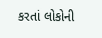કરતાં લોકોની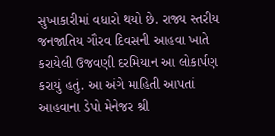સુખાકારીમાં વધારો થયો છે. રાજ્ય સ્તરીય જનજાતિય ગૌરવ દિવસની આહવા ખાતે કરાયેલી ઉજવણી દરમિયાન આ લોકાર્પણ કરાયું હતું. આ અંગે માહિતી આપતાં આહવાના ડેપો મેનેજર શ્રી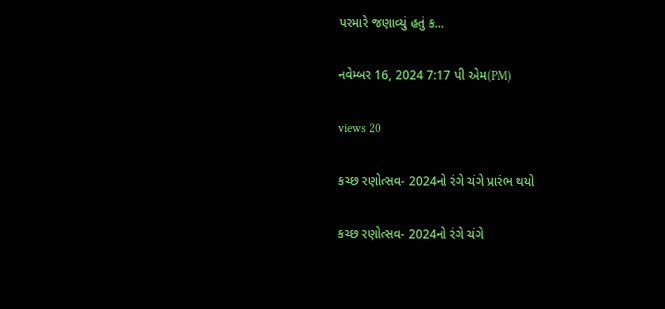પરમારે જણાવ્યું હતું ક...

નવેમ્બર 16, 2024 7:17 પી એમ(PM)

views 20

કચ્છ રણોત્સવ- 2024નો રંગે ચંગે પ્રારંભ થયો

કચ્છ રણોત્સવ- 2024નો રંગે ચંગે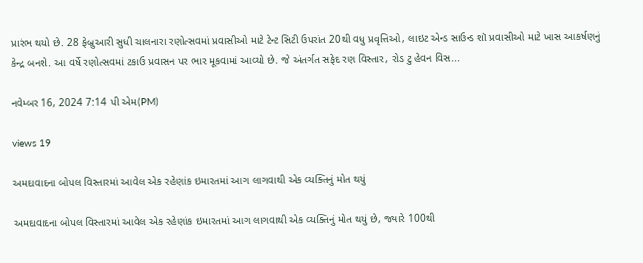પ્રારંભ થયો છે. 28 ફેબ્રુઆરી સુધી ચાલનારા રણોત્સવમાં પ્રવાસીઓ માટે ટેન્ટ સિટી ઉપરાંત 20થી વધુ પ્રવૃત્તિઓ, લાઇટ એન્ડ સાઉન્ડ શૉ પ્રવાસીઓ માટે ખાસ આકર્ષણનું કેન્દ્ર બનશે. આ વર્ષે રણોત્સવમાં ટકાઉ પ્રવાસન પર ભાર મૂકવામાં આવ્યો છે. જે અંતર્ગત સફેદ રણ વિસ્તાર, રોડ ટુ હેવન વિસ...

નવેમ્બર 16, 2024 7:14 પી એમ(PM)

views 19

અમદાવાદના બોપલ વિસ્તારમાં આવેલ એક રહેણાંક ઇમારતમાં આગ લાગવાથી એક વ્યક્તિનું મોત થયું

અમદાવાદના બોપલ વિસ્તારમાં આવેલ એક રહેણાંક ઇમારતમાં આગ લાગવાથી એક વ્યક્તિનું મોત થયું છે, જ્યારે 100થી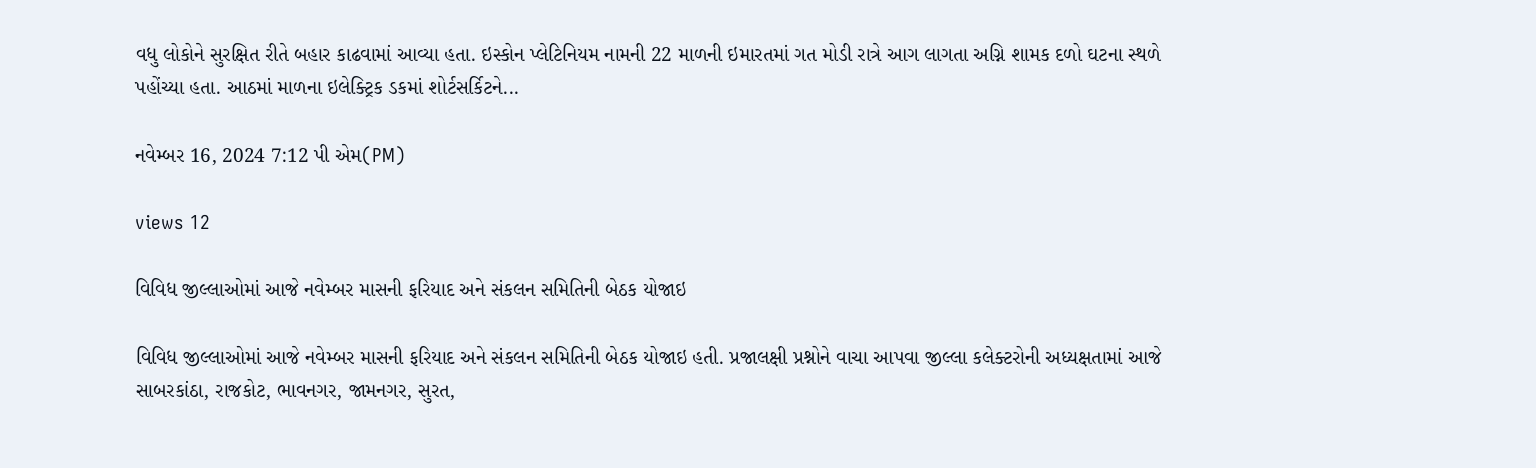વધુ લોકોને સુરક્ષિત રીતે બહાર કાઢવામાં આવ્યા હતા. ઇસ્કોન પ્લેટિનિયમ નામની 22 માળની ઇમારતમાં ગત મોડી રાત્રે આગ લાગતા અગ્નિ શામક દળો ઘટના સ્થળે પહોંચ્યા હતા. આઠમાં માળના ઇલેક્ટ્રિક ડકમાં શોર્ટસર્કિટને...

નવેમ્બર 16, 2024 7:12 પી એમ(PM)

views 12

વિવિધ જીલ્લાઓમાં આજે નવેમ્બર માસની ફરિયાદ અને સંકલન સમિતિની બેઠક યોજાઇ

વિવિધ જીલ્લાઓમાં આજે નવેમ્બર માસની ફરિયાદ અને સંકલન સમિતિની બેઠક યોજાઇ હતી. પ્રજાલક્ષી પ્રશ્નોને વાચા આપવા જીલ્લા કલેક્ટરોની અધ્યક્ષતામાં આજે સાબરકાંઠા, રાજકોટ, ભાવનગર, જામનગર, સુરત,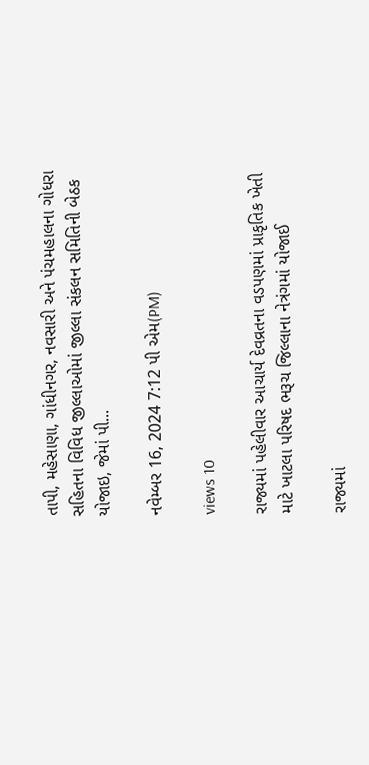તાપી, મહેસાણા, ગાંધીનગર, નવસારી અને પંચમહાલના ગોધરા સહિતના વિવિધ જીલ્લાઓમાં જીલ્લા સંકલન સમિતિની બેઠક યોજાઇ, જેમાં પી...

નવેમ્બર 16, 2024 7:12 પી એમ(PM)

views 10

રાજ્યમાં પહેલીવાર આચાર્ય દેવવ્રતના વડપણમાં પ્રાકૃતિક ખેતી માટે ખાટલા પરિષદ ભરૂચ જિલ્લાના નેત્રંગમાં યોજાઈ

રાજ્યમાં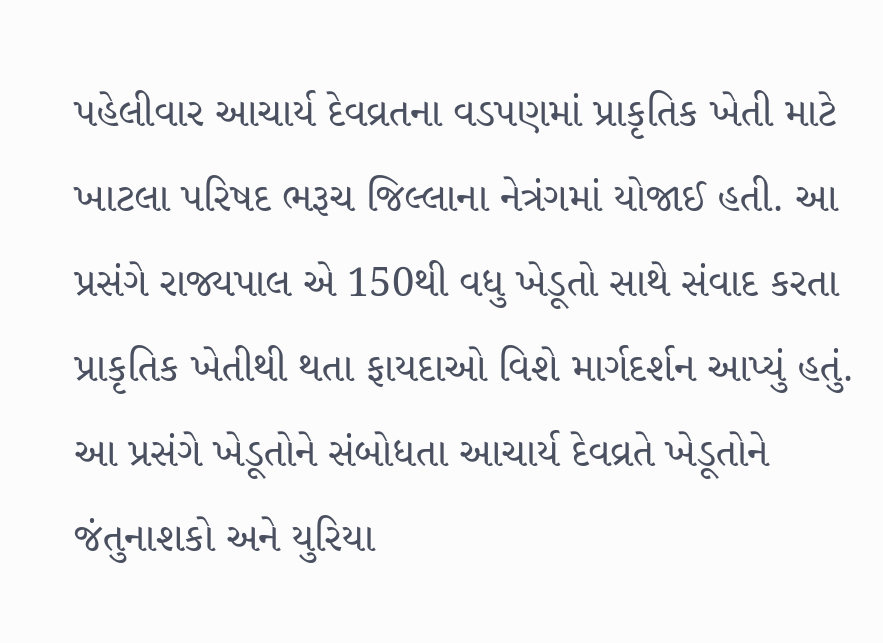પહેલીવાર આચાર્ય દેવવ્રતના વડપણમાં પ્રાકૃતિક ખેતી માટે ખાટલા પરિષદ ભરૂચ જિલ્લાના નેત્રંગમાં યોજાઈ હતી. આ પ્રસંગે રાજ્યપાલ એ 150થી વધુ ખેડૂતો સાથે સંવાદ કરતા પ્રાકૃતિક ખેતીથી થતા ફાયદાઓ વિશે માર્ગદર્શન આપ્યું હતું. આ પ્રસંગે ખેડૂતોને સંબોધતા આચાર્ય દેવવ્રતે ખેડૂતોને જંતુનાશકો અને યુરિયા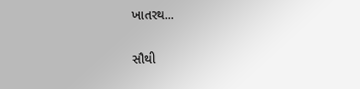ખાતરથ...

સૌથી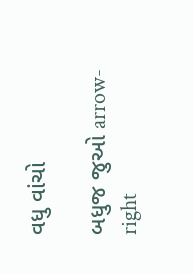વધુ વાંચો

બધુજ જુઓ arrow-right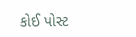કોઈ પોસ્ટ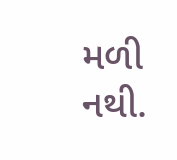મળી નથી.